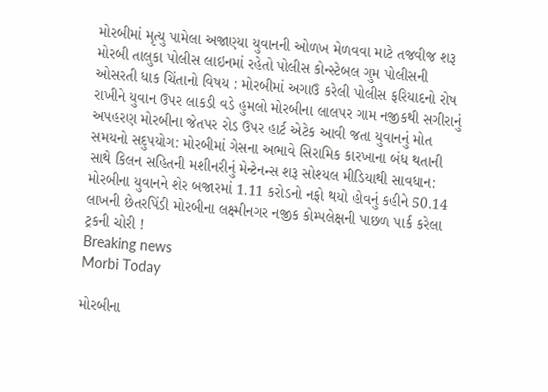મોરબીમાં મૃત્યુ પામેલા અજાણ્યા યુવાનની ઓળખ મેળવવા માટે તજવીજ શરૂ મોરબી તાલુકા પોલીસ લાઇનમાં રહેતો પોલીસ કોન્સ્ટેબલ ગુમ પોલીસની ઓસરતી ધાક ચિંતાનો વિષય : મોરબીમાં અગાઉ કરેલી પોલીસ ફરિયાદનો રોષ રાખીને યુવાન ઉપર લાકડી વડે હુમલો મોરબીના લાલપર ગામ નજીકથી સગીરાનું અપહરણ મોરબીના જેતપર રોડ ઉપર હાર્ટ એટેક આવી જતા યુવાનનું મોત સમયનો સદુપયોગ: મોરબીમાં ગેસના અભાવે સિરામિક કારખાના બંધ થતાની સાથે કિલન સહિતની મશીનરીનું મેન્ટેનન્સ શરૂ સોશ્યલ મીડિયાથી સાવધાન: મોરબીના યુવાનને શેર બજારમાં 1.11 કરોડનો નફો થયો હોવનું કહીને 50.14 લાખની છેતરપિંડી મોરબીના લક્ષ્મીનગર નજીક કોમ્પલેક્ષની પાછળ પાર્ક કરેલા ટ્રકની ચોરી !
Breaking news
Morbi Today

મોરબીના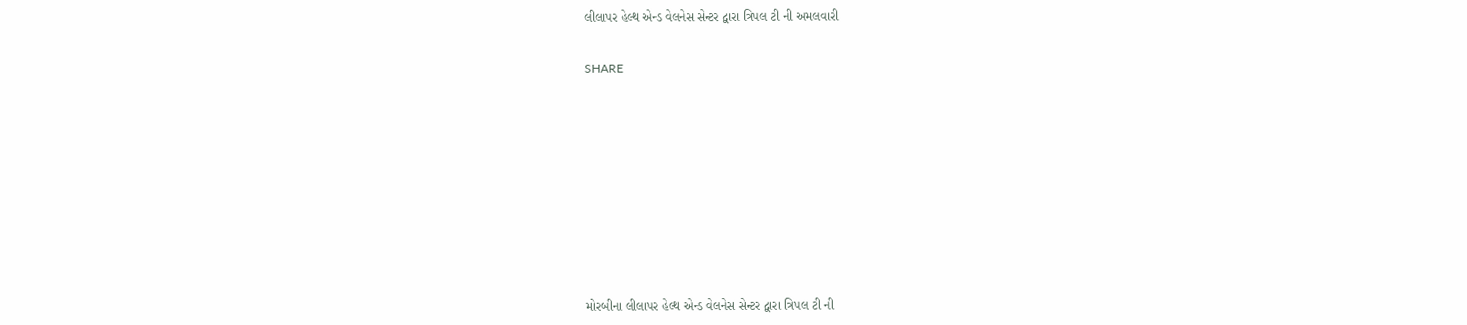લીલાપર હેલ્થ એન્ડ વેલનેસ સેન્ટર દ્વારા ત્રિપલ ટી ની અમલવારી


SHARE













મોરબીના લીલાપર હેલ્થ એન્ડ વેલનેસ સેન્ટર દ્વારા ત્રિપલ ટી ની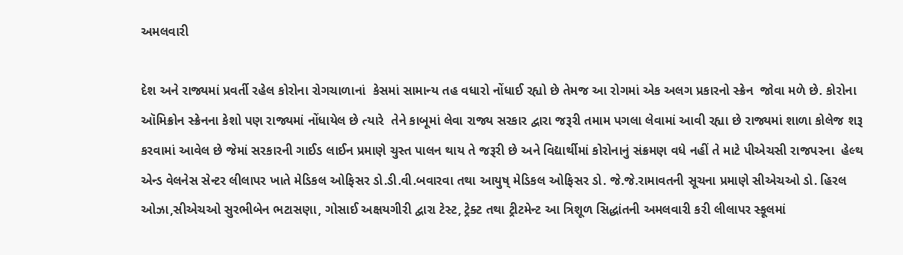અમલવારી

દેશ અને રાજ્યમાં પ્રવર્તી રહેલ કોરોના રોગચાળાનાં  કેસમાં સામાન્ય તહ વધારો નોંધાઈ રહ્યો છે તેમજ આ રોગમાં એક અલગ પ્રકારનો સ્ક્રેન  જોવા મળે છે. કોરોના ઑમિક્રોન સ્ક્રેનના કેશો પણ રાજ્યમાં નોંધાયેલ છે ત્યારે  તેને કાબૂમાં લેવા રાજ્ય સરકાર દ્વારા જરૂરી તમામ પગલા લેવામાં આવી રહ્યા છે રાજ્યમાં શાળા કોલેજ શરૂ કરવામાં આવેલ છે જેમાં સરકારની ગાઈડ લાઈન પ્રમાણે ચુસ્ત પાલન થાય તે જરૂરી છે અને વિદ્યાર્થીમાં કોરોનાનું સંક્રમણ વધે નહીં તે માટે પીએચસી રાજપરના  હેલ્થ એન્ડ વેલનેસ સેન્ટર લીલાપર ખાતે મેડિકલ ઓફિસર ડો.ડી.વી.બવારવા તથા આયુષ્ મેડિકલ ઓફિસર ડો. જે.જે.રામાવતની સૂચના પ્રમાણે સીએચઓ ડો. હિરલ ઓઝા,સીએચઓ સુરભીબેન ભટાસણા, ગોસાઈ અક્ષયગીરી દ્વારા ટેસ્ટ, ટ્રેક્ટ તથા ટ્રીટમેન્ટ આ ત્રિશૂળ સિદ્ધાંતની અમલવારી કરી લીલાપર સ્કૂલમાં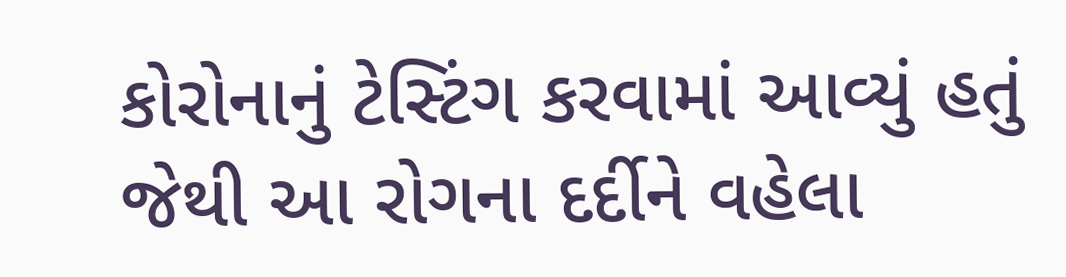કોરોનાનું ટેસ્ટિંગ કરવામાં આવ્યું હતું જેથી આ રોગના દર્દીને વહેલા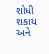શોધી  શકાય અને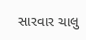સારવાર ચાલુ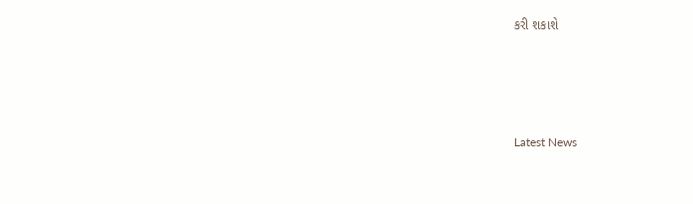કરી શકાશે




Latest News